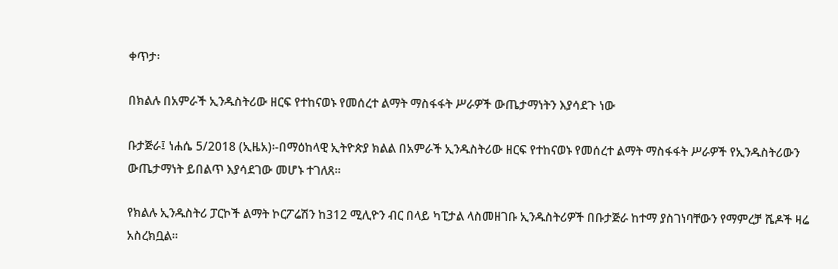ቀጥታ፡

በክልሉ በአምራች ኢንዱስትሪው ዘርፍ የተከናወኑ የመሰረተ ልማት ማስፋፋት ሥራዎች ውጤታማነትን እያሳደጉ ነው

ቡታጅራ፤ ነሐሴ 5/2018 (ኢዜአ)፡-በማዕከላዊ ኢትዮጵያ ክልል በአምራች ኢንዱስትሪው ዘርፍ የተከናወኑ የመሰረተ ልማት ማስፋፋት ሥራዎች የኢንዱስትሪውን ውጤታማነት ይበልጥ እያሳደገው መሆኑ ተገለጸ።

የክልሉ ኢንዱስትሪ ፓርኮች ልማት ኮርፖሬሽን ከ312 ሚሊዮን ብር በላይ ካፒታል ላስመዘገቡ ኢንዱስትሪዎች በቡታጅራ ከተማ ያስገነባቸውን የማምረቻ ሼዶች ዛሬ አስረክቧል።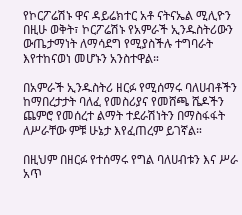የኮርፖሬሽኑ ዋና ዳይሬክተር አቶ ናትናኤል ሚሊዮን በዚሁ ወቅት፣ ኮርፖሬሽኑ የአምራች ኢንዱስትሪውን ውጤታማነት ለማሳደግ የሚያስችሉ ተግባራት እየተከናወነ መሆኑን አንስተዋል።

በአምራች ኢንዱስትሪ ዘርፉ የሚሰማሩ ባለሀብቶችን ከማበረታታት ባለፈ የመስሪያና የመሸጫ ሼዶችን ጨምሮ የመሰረተ ልማት ተደራሽነትን በማስፋፋት ለሥራቸው ምቹ ሁኔታ እየፈጠረም ይገኛል።

በዚህም በዘርፉ የተሰማሩ የግል ባለሀብቱን እና ሥራ አጥ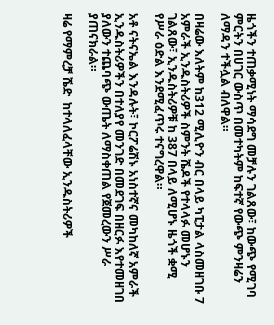ዜጎችን ተጠቃሚነት ማሳደግ መቻሉን ገልጸው፣ ከውጭ የሚገባ ምርትን በሀገር ውስጥ በመተካትም ከፍተኛ የውጭ ምንዛሬን ለማዳን ተችሏል ብለዋል።

በዛሬው እለትም ከ312 ሚሊዮን ብር በላይ ካፒታል ላስመዘገቡ 7 አምራች ኢንዱስትሪዎች ስምንት ሼዶች የተላላፉ መሆኑን ገልጸው፣ ኢንዱስትሪዎቹ ከ 387 በላይ ለሚሆኑ ዜጎች ቋሚ የሥራ ዕድል እንደሚፈጥሩ ተናግረዋል።

አቶ ናትናኤል እንዳሉት፣ ኮርፖሬሽኑ አነስተኛና መካከለኛ አምራች ኢንዱስትሪዎችን በተለያየ መንገድ በመደገፍ በዘርፉ እየተመዘገበ ያለውን ተጨባጭ ውጤት ለማስቀጠል የጀመረውን ሥራ ያጠናክራል።

ዛሬ የማምረቻ ሼድ  ከተላለፈላቸው ኢንዱስትሪዎች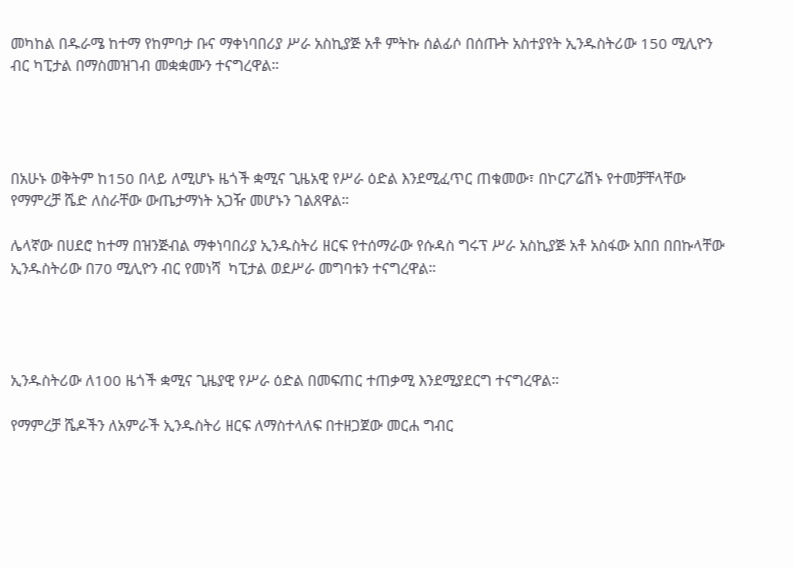መካከል በዱራሜ ከተማ የከምባታ ቡና ማቀነባበሪያ ሥራ አስኪያጅ አቶ ምትኩ ሰልፊሶ በሰጡት አስተያየት ኢንዱስትሪው 150 ሚሊዮን ብር ካፒታል በማስመዝገብ መቋቋሙን ተናግረዋል።




በአሁኑ ወቅትም ከ150 በላይ ለሚሆኑ ዜጎች ቋሚና ጊዜአዊ የሥራ ዕድል እንደሚፈጥር ጠቁመው፣ በኮርፖሬሽኑ የተመቻቸላቸው የማምረቻ ሼድ ለስራቸው ውጤታማነት አጋዥ መሆኑን ገልጸዋል።

ሌላኛው በሀደሮ ከተማ በዝንጅብል ማቀነባበሪያ ኢንዱስትሪ ዘርፍ የተሰማራው የሱዳስ ግሩፕ ሥራ አስኪያጅ አቶ አስፋው አበበ በበኩላቸው ኢንዱስትሪው በ70 ሚሊዮን ብር የመነሻ  ካፒታል ወደሥራ መግባቱን ተናግረዋል።




ኢንዱስትሪው ለ100 ዜጎች ቋሚና ጊዜያዊ የሥራ ዕድል በመፍጠር ተጠቃሚ እንደሚያደርግ ተናግረዋል።

የማምረቻ ሼዶችን ለአምራች ኢንዱስትሪ ዘርፍ ለማስተላለፍ በተዘጋጀው መርሐ ግብር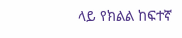ላይ የክልል ከፍተኛ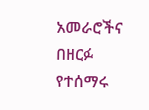አመራሮችና በዘርፉ የተሰማሩ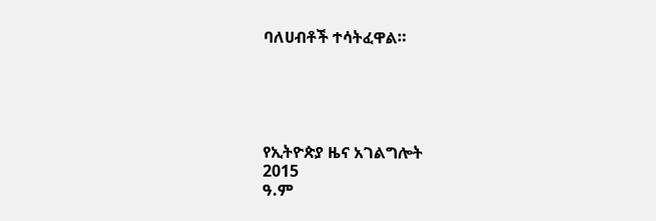ባለሀብቶች ተሳትፈዋል።





የኢትዮጵያ ዜና አገልግሎት
2015
ዓ.ም